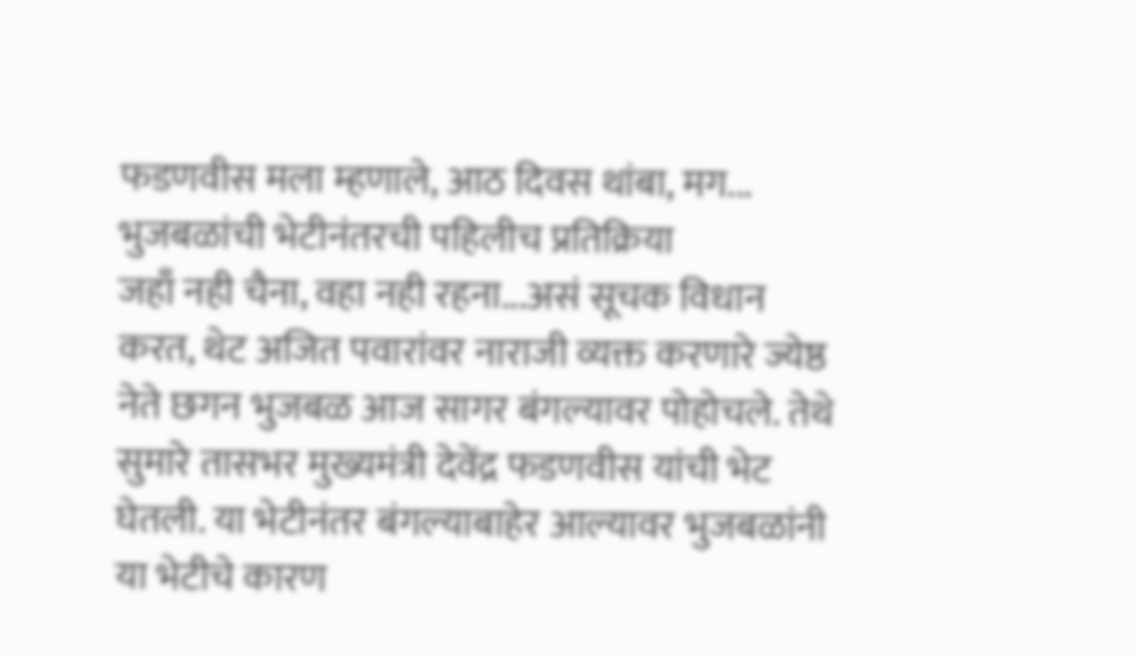फडणवीस मला म्हणाले, आठ दिवस थांबा, मग... भुजबळांची भेटीनंतरची पहिलीच प्रतिक्रिया
जहाँ नही चैना, वहा नही रहना...असं सूचक विधान करत, थेट अजित पवारांवर नाराजी व्यक्त करणारे ज्येष्ठ नेते छगन भुजबळ आज सागर बंगल्यावर पोहोचले. तेथे सुमारे तासभर मुख्यमंत्री देवेंद्र फडणवीस यांची भेट घेतली. या भेटीनंतर बंगल्याबाहेर आल्यावर भुजबळांनी या भेटीचे कारण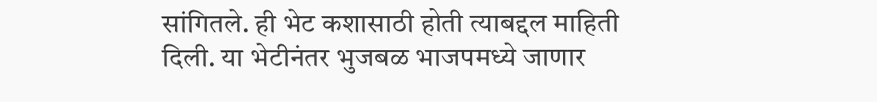सांगितले. ही भेट कशासाठी होती त्याबद्दल माहिती दिली. या भेटीनंतर भुजबळ भाजपमध्ये जाणार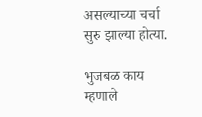असल्याच्या चर्चा सुरु झाल्या होत्या.

भुजबळ काय म्हणाले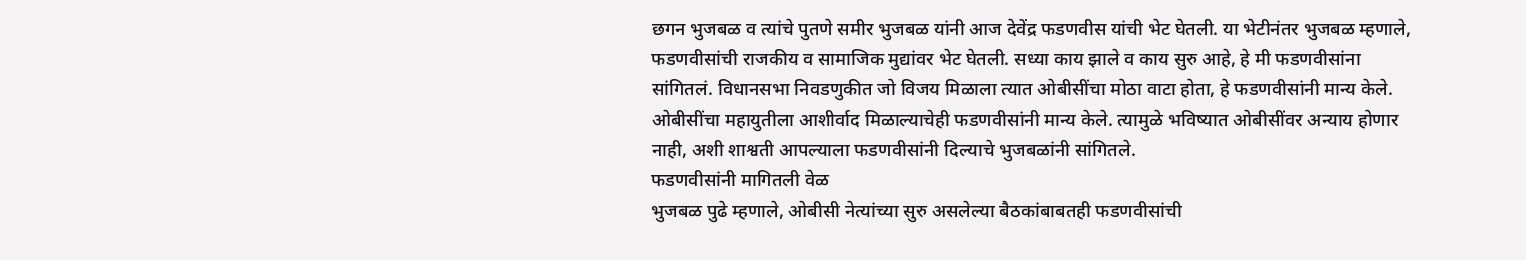छगन भुजबळ व त्यांचे पुतणे समीर भुजबळ यांनी आज देवेंद्र फडणवीस यांची भेट घेतली. या भेटीनंतर भुजबळ म्हणाले, फडणवीसांची राजकीय व सामाजिक मुद्यांवर भेट घेतली. सध्या काय झाले व काय सुरु आहे, हे मी फडणवीसांना सांगितलं. विधानसभा निवडणुकीत जो विजय मिळाला त्यात ओबीसींचा मोठा वाटा होता, हे फडणवीसांनी मान्य केले. ओबीसींचा महायुतीला आशीर्वाद मिळाल्याचेही फडणवीसांनी मान्य केले. त्यामुळे भविष्यात ओबीसींवर अन्याय होणार नाही, अशी शाश्वती आपल्याला फडणवीसांनी दिल्याचे भुजबळांनी सांगितले.
फडणवीसांनी मागितली वेळ
भुजबळ पुढे म्हणाले, ओबीसी नेत्यांच्या सुरु असलेल्या बैठकांबाबतही फडणवीसांची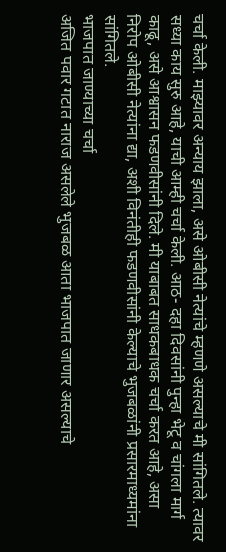चर्चा केली. माझ्यावर अन्याय झाला, असे ओबीसी नेत्यांचे म्हणणे असल्याचे मी सांगितले. त्यावर सध्या काय सुरु आहे, याची आम्ही चर्चा केली. आठ- दहा दिवसांनी पुन्हा भेटू व चांगला मार्ग काढू, असे आश्वासन फडणवीसांनी दिले. मी याबाबत साधकबाधक चर्चा करत आहे, असा निरोप ओबीसी नेत्यांना द्या, अशी विनंतीही फडणवीसांनी केल्याचे भुजबळांनी प्रसारमाध्यमांना सांगितले.
भाजपात जाण्याच्या चर्चा
अजित पवार गटात नाराज असलेले भुजबळ आता भाजपात जाणार असल्याचे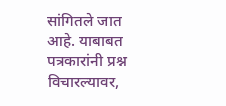सांगितले जात आहे. याबाबत पत्रकारांनी प्रश्न विचारल्यावर,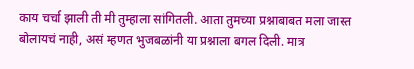काय चर्चा झाली ती मी तुम्हाला सांगितली. आता तुमच्या प्रश्नाबाबत मला जास्त बोलायचं नाही, असं म्हणत भुजबळांनी या प्रश्नाला बगल दिली. मात्र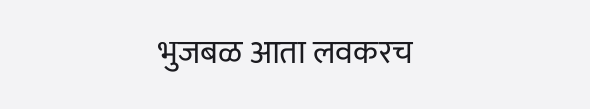भुजबळ आता लवकरच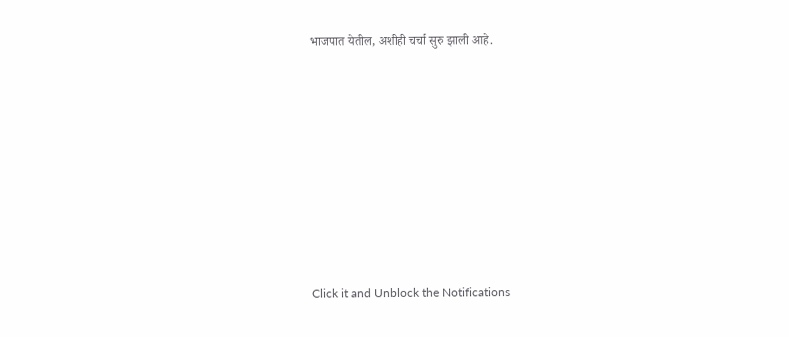भाजपात येतील, अशीही चर्चा सुरु झाली आहे.












Click it and Unblock the Notifications